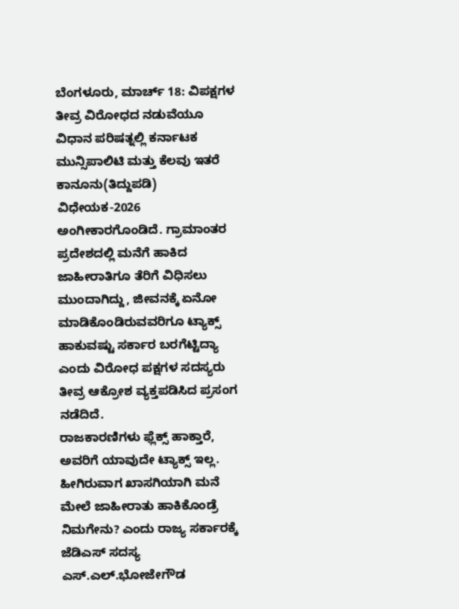ಬೆಂಗಳೂರು, ಮಾರ್ಚ್ 18: ವಿಪಕ್ಷಗಳ ತೀವ್ರ ವಿರೋಧದ ನಡುವೆಯೂ ವಿಧಾನ ಪರಿಷತ್ನಲ್ಲಿ ಕರ್ನಾಟಕ ಮುನ್ಸಿಪಾಲಿಟಿ ಮತ್ತು ಕೆಲವು ಇತರೆ ಕಾನೂನು(ತಿದ್ದುಪಡಿ) ವಿಧೇಯಕ-2026 ಅಂಗೀಕಾರಗೊಂಡಿದೆ. ಗ್ರಾಮಾಂತರ ಪ್ರದೇಶದಲ್ಲಿ ಮನೆಗೆ ಹಾಕಿದ ಜಾಹೀರಾತಿಗೂ ತೆರಿಗೆ ವಿಧಿಸಲು ಮುಂದಾಗಿದ್ದು, ಜೀವನಕ್ಕೆ ಏನೋ ಮಾಡಿಕೊಂಡಿರುವವರಿಗೂ ಟ್ಯಾಕ್ಸ್ ಹಾಕುವಷ್ಟು ಸರ್ಕಾರ ಬರಗೆಟ್ಟಿದ್ಯಾ ಎಂದು ವಿರೋಧ ಪಕ್ಷಗಳ ಸದಸ್ಯರು ತೀವ್ರ ಆಕ್ರೋಶ ವ್ಯಕ್ತಪಡಿಸಿದ ಪ್ರಸಂಗ ನಡೆದಿದೆ.
ರಾಜಕಾರಣಿಗಳು ಫ್ಲೆಕ್ಸ್ ಹಾಕ್ತಾರೆ, ಅವರಿಗೆ ಯಾವುದೇ ಟ್ಯಾಕ್ಸ್ ಇಲ್ಲ. ಹೀಗಿರುವಾಗ ಖಾಸಗಿಯಾಗಿ ಮನೆ ಮೇಲೆ ಜಾಹೀರಾತು ಹಾಕಿಕೊಂಡ್ರೆ ನಿಮಗೇನು? ಎಂದು ರಾಜ್ಯ ಸರ್ಕಾರಕ್ಕೆ ಜೆಡಿಎಸ್ ಸದಸ್ಯ ಎಸ್.ಎಲ್.ಭೋಜೇಗೌಡ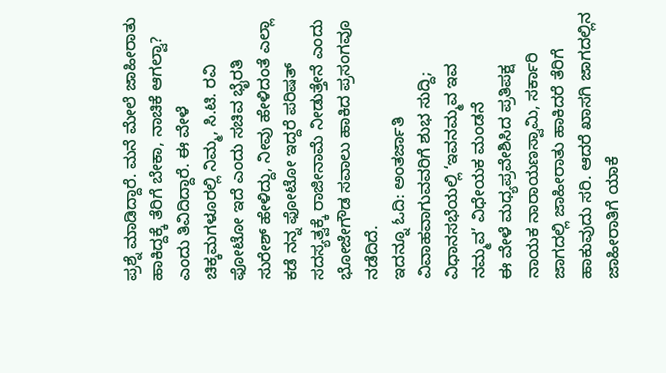ಪ್ರಶ್ನೆ ಮಾಡಿದ್ದಾರೆ. ಮನೆ ಮೇಲೆ ಜಾಹೀರಾತು ಹಾಕಿದ್ದಕ್ಕೆ ತೆರಿಗೆ ಬೇಕಾ, ನಾಚಿಕೆ ಆಗಲ್ವಾ? ಎಂದು ತಿವಿದಿದ್ದಾರೆ. ಈ ವೇಳೆ ಚಿಕ್ಕಮಗಳೂರಲ್ಲಿ ನಿಮ್ಮ, ಸಿ.ಟಿ. ರವಿ ಫೋಟೋ ಇದೆ ಎಂದು ಸಚಿವ ಭೈರತಿ ಸುರೇಶ್ ಹೇಳಿದ್ದು, ನೀವು ಹೇಳಿದಂತೆ ಎಲ್ಲಾ ಕಡೆ ನನ್ನ ಫೋಟೋ ಇದ್ದರೆ ಪರಿಷತ್ ಸದಸ್ಯತ್ವಕ್ಕೆ ರಾಜೀನಾಮೆ ನೀಡುತ್ತೇನೆ ಎಂದು ಭೋಜೇಗೌಡ ಸವಾಲು ಹಾಕಿದ ಪ್ರಸಂಗವೂ ನಡೆದಿದೆ.
ಇದನ್ನೂ ಓದಿ: ಅಂತರ್ಜಾತಿ ವಿವಾಹವಾಗುವವರಿಗೆ ಶುಭ ಸುದ್ದಿ; ವಿಧಾನಸಭೆಯಲ್ಲಿ ‘ಇವನಮ್ಮವ ಇವ ನಮ್ಮವ’ ವಿಧೇಯಕ ಮಂಡನೆ
ಈ ವೇಳೆ ಮಧ್ಯಪ್ರವೇಶಿಸಿದ ಪ್ರತಿಪಕ್ಷ ನಾಯಕ ನಾರಾಯಣಸ್ವಾಮಿ, ಸರ್ಕಾರಿ ಜಾಗದಲ್ಲಿ ಜಾಹೀರಾತು ಹಾಕಿದರೆ ತೆರಿಗೆ ಹಾಕುವುದು ಸರಿ. ಆದರೆ ಖಾಸಗಿ ಜಾಗದಲ್ಲಿನ ಜಾಹೀರಾತಿಗೆ ಯಾಕೆ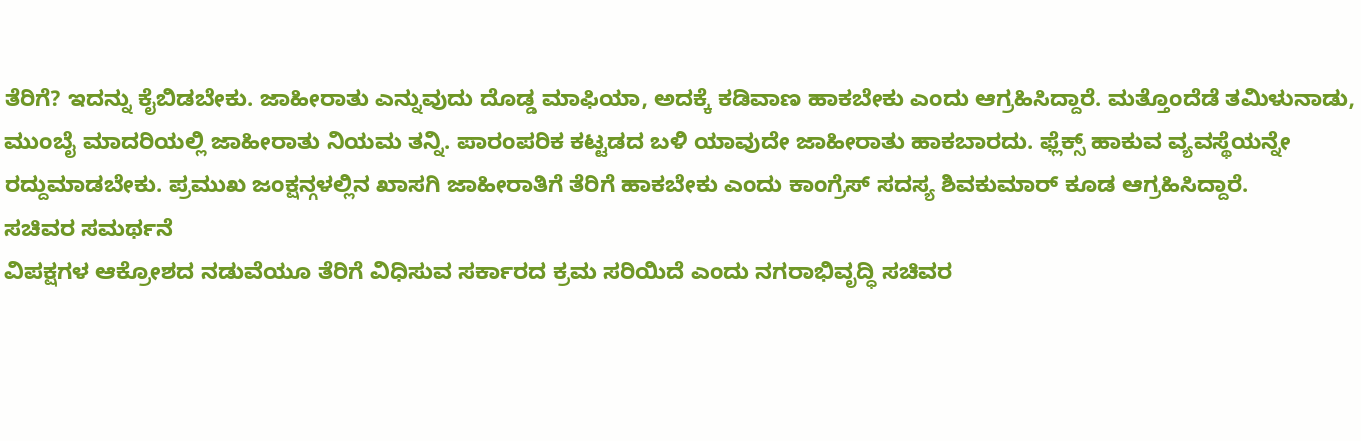ತೆರಿಗೆ? ಇದನ್ನು ಕೈಬಿಡಬೇಕು. ಜಾಹೀರಾತು ಎನ್ನುವುದು ದೊಡ್ಡ ಮಾಫಿಯಾ, ಅದಕ್ಕೆ ಕಡಿವಾಣ ಹಾಕಬೇಕು ಎಂದು ಆಗ್ರಹಿಸಿದ್ದಾರೆ. ಮತ್ತೊಂದೆಡೆ ತಮಿಳುನಾಡು, ಮುಂಬೈ ಮಾದರಿಯಲ್ಲಿ ಜಾಹೀರಾತು ನಿಯಮ ತನ್ನಿ. ಪಾರಂಪರಿಕ ಕಟ್ಟಡದ ಬಳಿ ಯಾವುದೇ ಜಾಹೀರಾತು ಹಾಕಬಾರದು. ಫ್ಲೆಕ್ಸ್ ಹಾಕುವ ವ್ಯವಸ್ಥೆಯನ್ನೇ ರದ್ದುಮಾಡಬೇಕು. ಪ್ರಮುಖ ಜಂಕ್ಷನ್ಗಳಲ್ಲಿನ ಖಾಸಗಿ ಜಾಹೀರಾತಿಗೆ ತೆರಿಗೆ ಹಾಕಬೇಕು ಎಂದು ಕಾಂಗ್ರೆಸ್ ಸದಸ್ಯ ಶಿವಕುಮಾರ್ ಕೂಡ ಆಗ್ರಹಿಸಿದ್ದಾರೆ.
ಸಚಿವರ ಸಮರ್ಥನೆ
ವಿಪಕ್ಷಗಳ ಆಕ್ರೋಶದ ನಡುವೆಯೂ ತೆರಿಗೆ ವಿಧಿಸುವ ಸರ್ಕಾರದ ಕ್ರಮ ಸರಿಯಿದೆ ಎಂದು ನಗರಾಭಿವೃದ್ಧಿ ಸಚಿವರ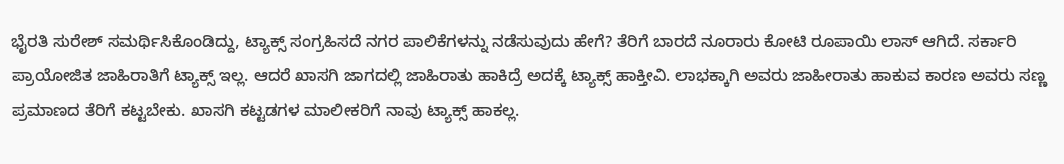ಭೈರತಿ ಸುರೇಶ್ ಸಮರ್ಥಿಸಿಕೊಂಡಿದ್ದು, ಟ್ಯಾಕ್ಸ್ ಸಂಗ್ರಹಿಸದೆ ನಗರ ಪಾಲಿಕೆಗಳನ್ನು ನಡೆಸುವುದು ಹೇಗೆ? ತೆರಿಗೆ ಬಾರದೆ ನೂರಾರು ಕೋಟಿ ರೂಪಾಯಿ ಲಾಸ್ ಆಗಿದೆ. ಸರ್ಕಾರಿ ಪ್ರಾಯೋಜಿತ ಜಾಹಿರಾತಿಗೆ ಟ್ಯಾಕ್ಸ್ ಇಲ್ಲ. ಆದರೆ ಖಾಸಗಿ ಜಾಗದಲ್ಲಿ ಜಾಹಿರಾತು ಹಾಕಿದ್ರೆ ಅದಕ್ಕೆ ಟ್ಯಾಕ್ಸ್ ಹಾಕ್ತೀವಿ. ಲಾಭಕ್ಕಾಗಿ ಅವರು ಜಾಹೀರಾತು ಹಾಕುವ ಕಾರಣ ಅವರು ಸಣ್ಣ ಪ್ರಮಾಣದ ತೆರಿಗೆ ಕಟ್ಟಬೇಕು. ಖಾಸಗಿ ಕಟ್ಟಡಗಳ ಮಾಲೀಕರಿಗೆ ನಾವು ಟ್ಯಾಕ್ಸ್ ಹಾಕಲ್ಲ.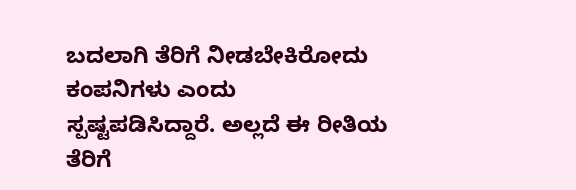ಬದಲಾಗಿ ತೆರಿಗೆ ನೀಡಬೇಕಿರೋದು ಕಂಪನಿಗಳು ಎಂದು ಸ್ಪಷ್ಟಪಡಿಸಿದ್ದಾರೆ. ಅಲ್ಲದೆ ಈ ರೀತಿಯ ತೆರಿಗೆ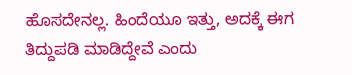ಹೊಸದೇನಲ್ಲ. ಹಿಂದೆಯೂ ಇತ್ತು, ಅದಕ್ಕೆ ಈಗ ತಿದ್ದುಪಡಿ ಮಾಡಿದ್ದೇವೆ ಎಂದು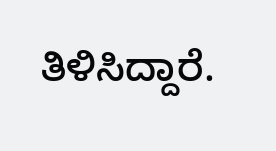ತಿಳಿಸಿದ್ದಾರೆ.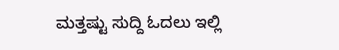ಮತ್ತಷ್ಟು ಸುದ್ದಿ ಓದಲು ಇಲ್ಲಿ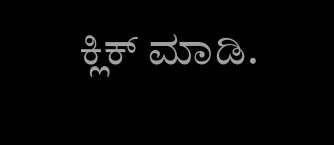ಕ್ಲಿಕ್ ಮಾಡಿ.